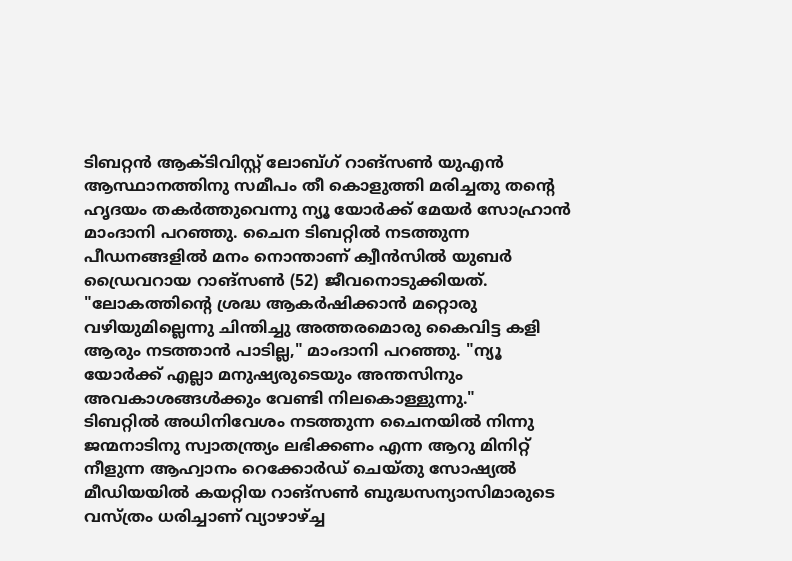ടിബറ്റൻ ആക്ടിവിസ്റ്റ് ലോബ്ഗ് റാങ്സൺ യുഎൻ ആസ്ഥാനത്തിനു സമീപം തീ കൊളുത്തി മരിച്ചതു തന്റെ ഹൃദയം തകർത്തുവെന്നു ന്യൂ യോർക്ക് മേയർ സോഹ്രാൻ മാംദാനി പറഞ്ഞു. ചൈന ടിബറ്റിൽ നടത്തുന്ന പീഡനങ്ങളിൽ മനം നൊന്താണ് ക്വീൻസിൽ യുബർ ഡ്രൈവറായ റാങ്സൺ (52) ജീവനൊടുക്കിയത്.
"ലോകത്തിന്റെ ശ്രദ്ധ ആകർഷിക്കാൻ മറ്റൊരു വഴിയുമില്ലെന്നു ചിന്തിച്ചു അത്തരമൊരു കൈവിട്ട കളി ആരും നടത്താൻ പാടില്ല," മാംദാനി പറഞ്ഞു. "ന്യൂ യോർക്ക് എല്ലാ മനുഷ്യരുടെയും അന്തസിനും അവകാശങ്ങൾക്കും വേണ്ടി നിലകൊള്ളുന്നു."
ടിബറ്റിൽ അധിനിവേശം നടത്തുന്ന ചൈനയിൽ നിന്നു ജന്മനാടിനു സ്വാതന്ത്ര്യം ലഭിക്കണം എന്ന ആറു മിനിറ്റ് നീളുന്ന ആഹ്വാനം റെക്കോർഡ് ചെയ്തു സോഷ്യൽ മീഡിയയിൽ കയറ്റിയ റാങ്സൺ ബുദ്ധസന്യാസിമാരുടെ വസ്ത്രം ധരിച്ചാണ് വ്യാഴാഴ്ച്ച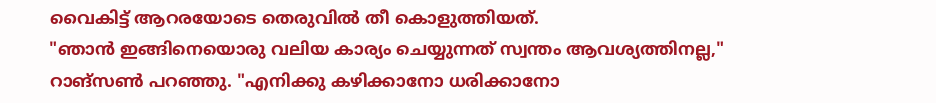വൈകിട്ട് ആറരയോടെ തെരുവിൽ തീ കൊളുത്തിയത്.
"ഞാൻ ഇങ്ങിനെയൊരു വലിയ കാര്യം ചെയ്യുന്നത് സ്വന്തം ആവശ്യത്തിനല്ല," റാങ്സൺ പറഞ്ഞു. "എനിക്കു കഴിക്കാനോ ധരിക്കാനോ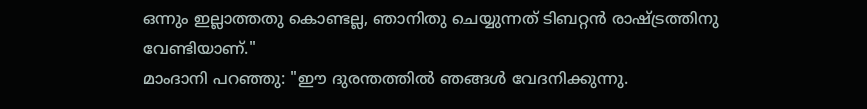ഒന്നും ഇല്ലാത്തതു കൊണ്ടല്ല, ഞാനിതു ചെയ്യുന്നത് ടിബറ്റൻ രാഷ്ട്രത്തിനു വേണ്ടിയാണ്."
മാംദാനി പറഞ്ഞു: "ഈ ദുരന്തത്തിൽ ഞങ്ങൾ വേദനിക്കുന്നു.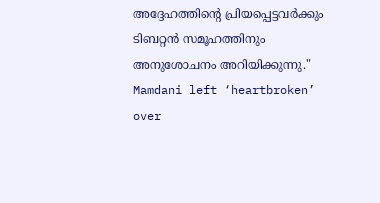അദ്ദേഹത്തിന്റെ പ്രിയപ്പെട്ടവർക്കും ടിബറ്റൻ സമൂഹത്തിനും അനുശോചനം അറിയിക്കുന്നു."
Mamdani left ‘heartbroken’ over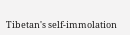Tibetan's self-immolation